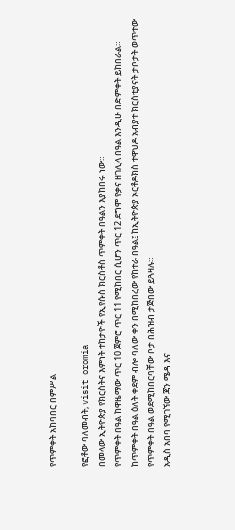የጥምቀት አከባበር በምሥል

የፎቶው ባለመብት, visit oromia
በመላው ኢትዮጵያ የክርስትና እምነት ተከታዮች የኢየሱስ ክርስቶስ ጥምቀት በዓልን እያከበሩ ነው።
የጥምቀት በዓል ከዋዜማው ጥር 10 ጀምሮ ጥር 11 የሚከበር ሲሆን ጥር 12 ደግሞ የቃና ዘገሊላ በዓል እንዲሁ በድምቀት ይከበራል።
ከጥምቀት በዓል ዕለት ቀደም ብሎ ባለው ቀን በሚከበረው የከተራ በዓል፤ ከኢትዮጵያ ኦርቶዶክስ ተዋህዶ አብያተ ክርስቲያናት ታቦታት ወጥተው የጥምቀት በዓል ወደሚከበርባቸው ቦታ በሕዝብ ታጅበው ይጓዛሉ።
አዲስ አበባ የሚገኘው ጃን ሜዳ እና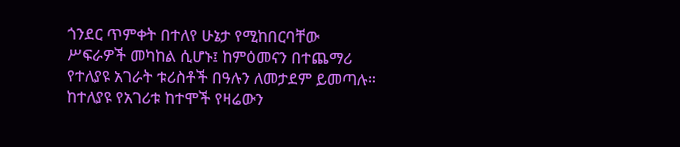ጎንደር ጥምቀት በተለየ ሁኔታ የሚከበርባቸው ሥፍራዎች መካከል ሲሆኑ፤ ከምዕመናን በተጨማሪ የተለያዩ አገራት ቱሪስቶች በዓሉን ለመታደም ይመጣሉ።
ከተለያዩ የአገሪቱ ከተሞች የዛሬውን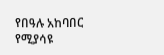የበዓሉ አከባበር የሚያሳዩ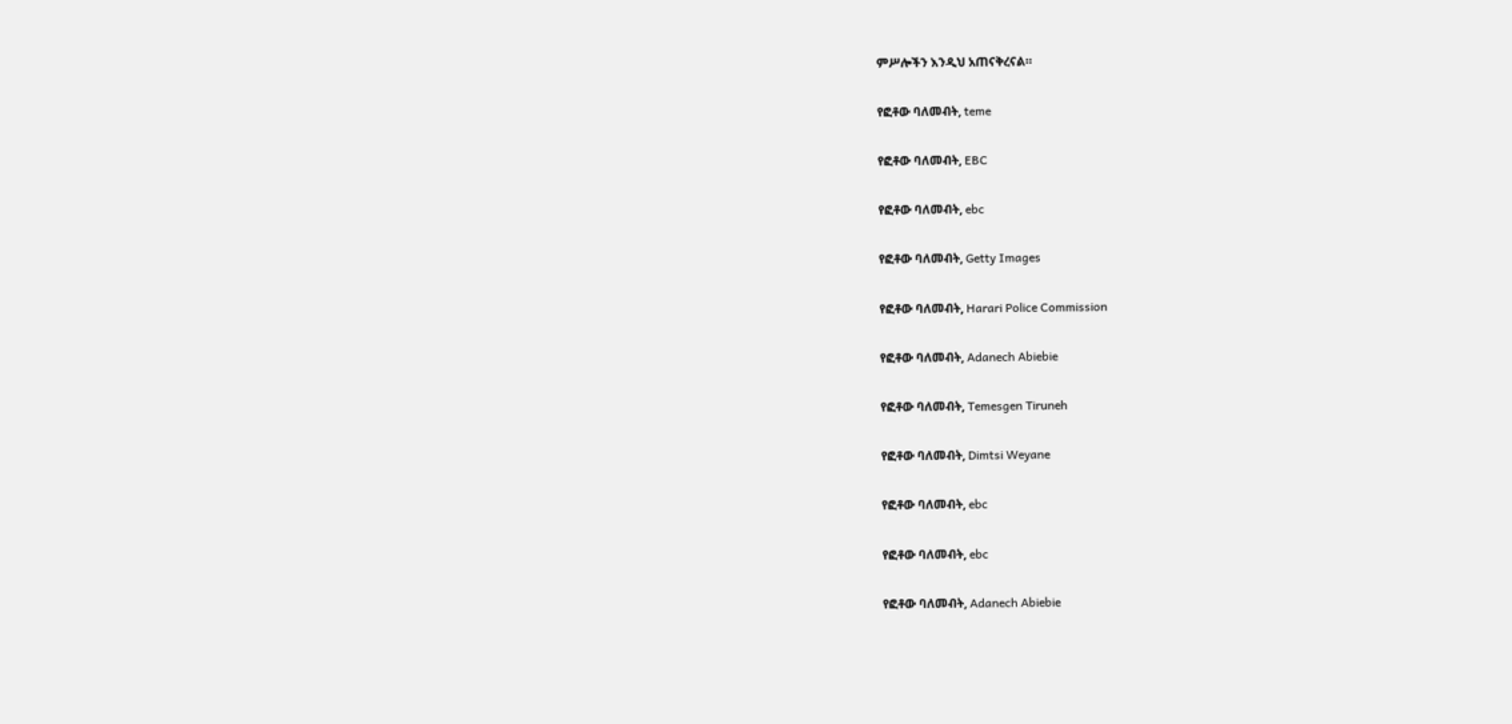ምሥሎችን እንዲህ አጠናቅረናል።

የፎቶው ባለመብት, teme

የፎቶው ባለመብት, EBC

የፎቶው ባለመብት, ebc

የፎቶው ባለመብት, Getty Images

የፎቶው ባለመብት, Harari Police Commission

የፎቶው ባለመብት, Adanech Abiebie

የፎቶው ባለመብት, Temesgen Tiruneh

የፎቶው ባለመብት, Dimtsi Weyane

የፎቶው ባለመብት, ebc

የፎቶው ባለመብት, ebc

የፎቶው ባለመብት, Adanech Abiebie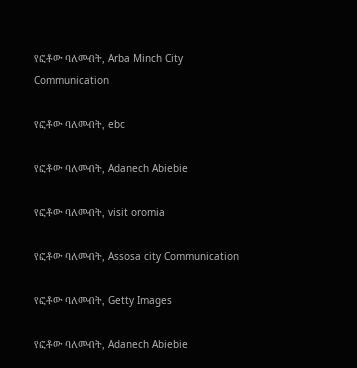የፎቶው ባለመብት, Arba Minch City Communication

የፎቶው ባለመብት, ebc

የፎቶው ባለመብት, Adanech Abiebie

የፎቶው ባለመብት, visit oromia

የፎቶው ባለመብት, Assosa city Communication

የፎቶው ባለመብት, Getty Images

የፎቶው ባለመብት, Adanech Abiebie